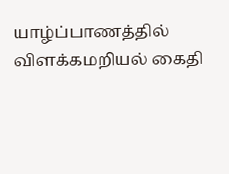யாழ்ப்பாணத்தில் விளக்கமறியல் கைதி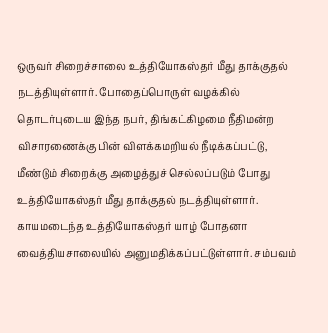ஒருவர் சிறைச்சாலை உத்தியோகஸ்தர் மீது தாக்குதல் நடத்தியுள்ளார். போதைப்பொருள் வழக்கில் தொடர்புடைய இந்த நபர், திங்கட்கிழமை நீதிமன்ற விசாரணைக்கு பின் விளக்கமறியல் நீடிக்கப்பட்டு, மீண்டும் சிறைக்கு அழைத்துச் செல்லப்படும் போது உத்தியோகஸ்தர் மீது தாக்குதல் நடத்தியுள்ளார்.
காயமடைந்த உத்தியோகஸ்தர் யாழ் போதனா வைத்தியசாலையில் அனுமதிக்கப்பட்டுள்ளார். சம்பவம்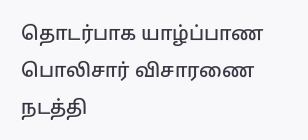தொடர்பாக யாழ்ப்பாண பொலிசார் விசாரணை நடத்தி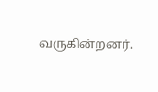வருகின்றனர்.